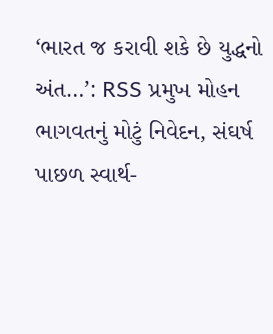‘ભારત જ કરાવી શકે છે યુદ્ધનો અંત…’: RSS પ્રમુખ મોહન ભાગવતનું મોટું નિવેદન, સંઘર્ષ પાછળ સ્વાર્થ-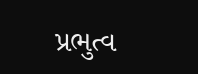પ્રભુત્વ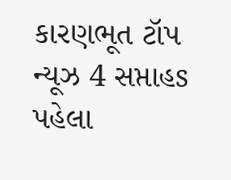કારણભૂત ટૉપ ન્યૂઝ 4 સપ્તાહs પહેલા